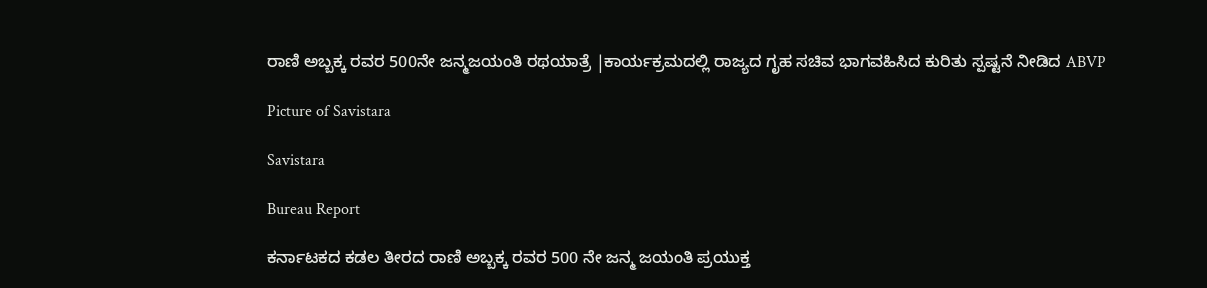ರಾಣಿ ಅಬ್ಬಕ್ಕ ರವರ 500ನೇ ಜನ್ಮಜಯಂತಿ ರಥಯಾತ್ರೆ |ಕಾರ್ಯಕ್ರಮದಲ್ಲಿ ರಾಜ್ಯದ ಗೃಹ ಸಚಿವ ಭಾಗವಹಿಸಿದ ಕುರಿತು ಸ್ಪಷ್ಟನೆ ನೀಡಿದ ABVP

Picture of Savistara

Savistara

Bureau Report

ಕರ್ನಾಟಕದ ಕಡಲ ತೀರದ ರಾಣಿ ಅಬ್ಬಕ್ಕ ರವರ 500 ನೇ ಜನ್ಮ ಜಯಂತಿ ಪ್ರಯುಕ್ತ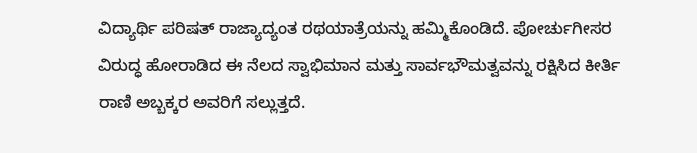ವಿದ್ಯಾರ್ಥಿ ಪರಿಷತ್ ರಾಜ್ಯಾದ್ಯಂತ ರಥಯಾತ್ರೆಯನ್ನು ಹಮ್ಮಿಕೊಂಡಿದೆ. ಪೋರ್ಚುಗೀಸರ ವಿರುದ್ಧ ಹೋರಾಡಿದ ಈ ನೆಲದ ಸ್ವಾಭಿಮಾನ ಮತ್ತು ಸಾರ್ವಭೌಮತ್ವವನ್ನು ರಕ್ಷಿಸಿದ ಕೀರ್ತಿ ರಾಣಿ ಅಬ್ಬಕ್ಕರ ಅವರಿಗೆ ಸಲ್ಲುತ್ತದೆ.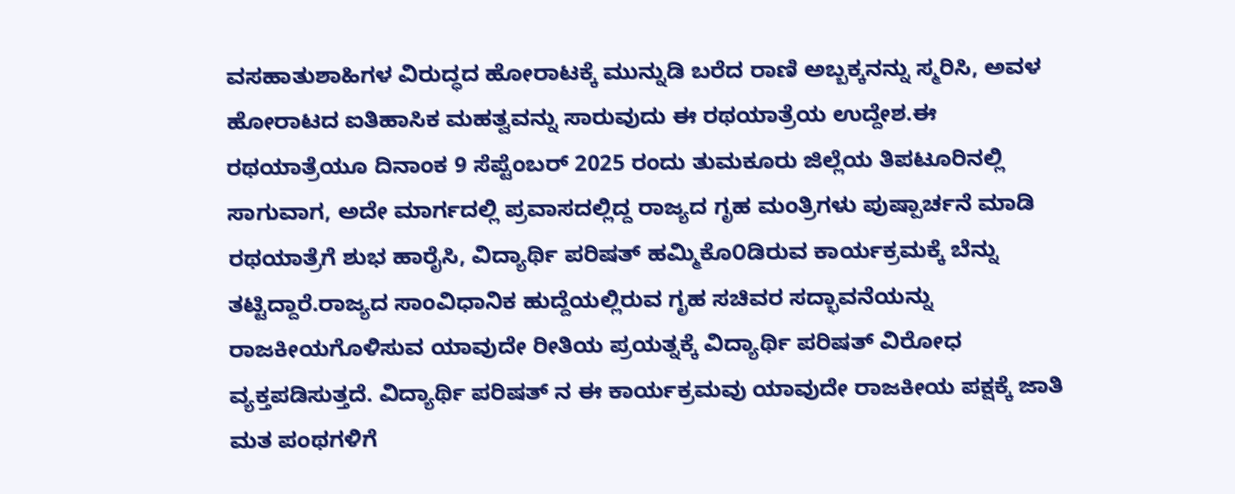ವಸಹಾತುಶಾಹಿಗಳ ವಿರುದ್ಧದ ಹೋರಾಟಕ್ಕೆ ಮುನ್ನುಡಿ ಬರೆದ ರಾಣಿ ಅಬ್ಬಕ್ಕನನ್ನು ಸ್ಮರಿಸಿ, ಅವಳ ಹೋರಾಟದ ಐತಿಹಾಸಿಕ ಮಹತ್ವವನ್ನು ಸಾರುವುದು ಈ ರಥಯಾತ್ರೆಯ ಉದ್ದೇಶ.ಈ ರಥಯಾತ್ರೆಯೂ ದಿನಾಂಕ 9 ಸೆಪ್ಟೆಂಬರ್ 2025 ರಂದು ತುಮಕೂರು ಜಿಲ್ಲೆಯ ತಿಪಟೂರಿನಲ್ಲಿ ಸಾಗುವಾಗ, ಅದೇ ಮಾರ್ಗದಲ್ಲಿ ಪ್ರವಾಸದಲ್ಲಿದ್ದ ರಾಜ್ಯದ ಗೃಹ ಮಂತ್ರಿಗಳು ಪುಷ್ಪಾರ್ಚನೆ ಮಾಡಿ ರಥಯಾತ್ರೆಗೆ ಶುಭ ಹಾರೈಸಿ, ವಿದ್ಯಾರ್ಥಿ ಪರಿಷತ್ ಹಮ್ಮಿಕೊ೦ಡಿರುವ ಕಾರ್ಯಕ್ರಮಕ್ಕೆ ಬೆನ್ನು ತಟ್ಟಿದ್ದಾರೆ.ರಾಜ್ಯದ ಸಾಂವಿಧಾನಿಕ ಹುದ್ದೆಯಲ್ಲಿರುವ ಗೃಹ ಸಚಿವರ ಸದ್ಭಾವನೆಯನ್ನು ರಾಜಕೀಯಗೊಳಿಸುವ ಯಾವುದೇ ರೀತಿಯ ಪ್ರಯತ್ನಕ್ಕೆ ವಿದ್ಯಾರ್ಥಿ ಪರಿಷತ್ ವಿರೋಧ ವ್ಯಕ್ತಪಡಿಸುತ್ತದೆ. ವಿದ್ಯಾರ್ಥಿ ಪರಿಷತ್ ನ ಈ ಕಾರ್ಯಕ್ರಮವು ಯಾವುದೇ ರಾಜಕೀಯ ಪಕ್ಷಕ್ಕೆ ಜಾತಿ ಮತ ಪಂಥಗಳಿಗೆ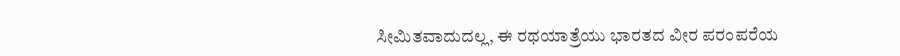ಸೀಮಿತವಾದುದಲ್ಲ, ಈ ರಥಯಾತ್ರೆಯು ಭಾರತದ ವೀರ ಪರಂಪರೆಯ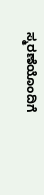ಸ್ಮರಣೆಯೊಂದಿಗೆ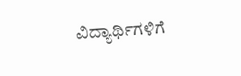ವಿದ್ಯಾರ್ಥಿಗಳಿಗೆ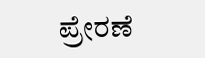ಪ್ರೇರಣೆ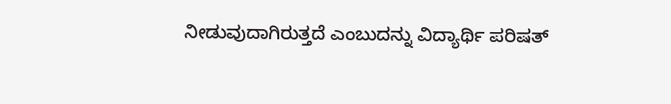ನೀಡುವುದಾಗಿರುತ್ತದೆ ಎಂಬುದನ್ನು ವಿದ್ಯಾರ್ಥಿ ಪರಿಷತ್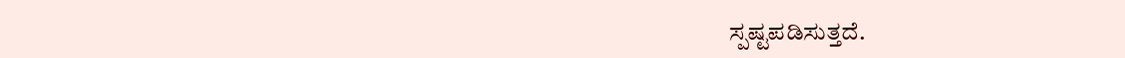ಸ್ಪಷ್ಟಪಡಿಸುತ್ತದೆ.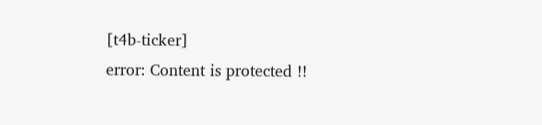[t4b-ticker]
error: Content is protected !!